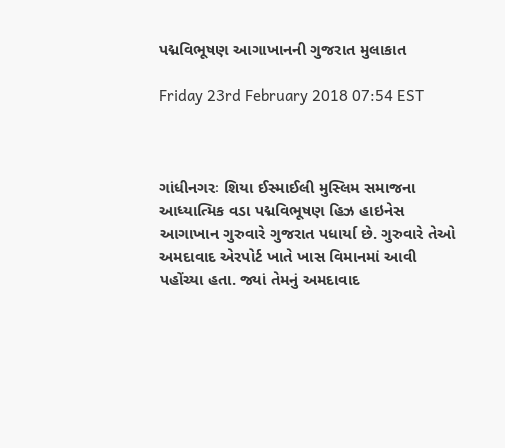પદ્મવિભૂષણ આગાખાનની ગુજરાત મુલાકાત

Friday 23rd February 2018 07:54 EST



ગાંધીનગરઃ શિયા ઈસ્માઈલી મુસ્લિમ સમાજના આધ્યાત્મિક વડા પદ્મવિભૂષણ હિઝ હાઇનેસ આગાખાન ગુરુવારે ગુજરાત પધાર્યા છે. ગુરુવારે તેઓ અમદાવાદ એરપોર્ટ ખાતે ખાસ વિમાનમાં આવી પહોંચ્યા હતા. જ્યાં તેમનું અમદાવાદ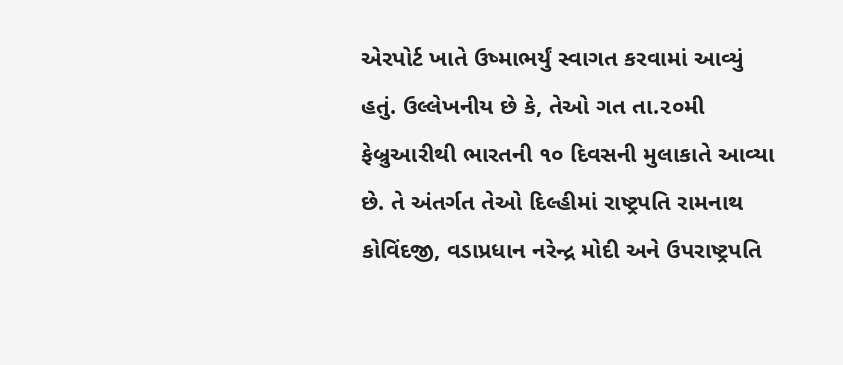એરપોર્ટ ખાતે ઉષ્માભર્યું સ્વાગત કરવામાં આવ્યું હતું. ઉલ્લેખનીય છે કે, તેઓ ગત તા.૨૦મી ફેબ્રુઆરીથી ભારતની ૧૦ દિવસની મુલાકાતે આવ્યા છે. તે અંતર્ગત તેઓ દિલ્હીમાં રાષ્ટ્રપતિ રામનાથ કોવિંદજી, વડાપ્રધાન નરેન્દ્ર મોદી અને ઉપરાષ્ટ્રપતિ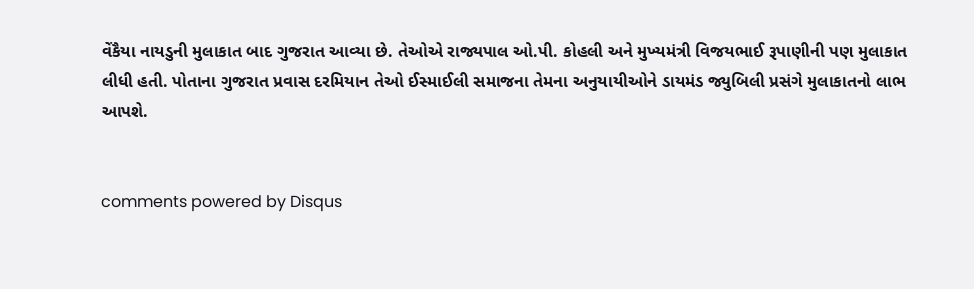વેંકૈયા નાયડુની મુલાકાત બાદ ગુજરાત આવ્યા છે. તેઓએ રાજ્યપાલ ઓ.પી. કોહલી અને મુખ્યમંત્રી વિજયભાઈ રૂપાણીની પણ મુલાકાત લીધી હતી. પોતાના ગુજરાત પ્રવાસ દરમિયાન તેઓ ઈસ્માઈલી સમાજના તેમના અનુયાયીઓને ડાયમંડ જ્યુબિલી પ્રસંગે મુલાકાતનો લાભ આપશે.


comments powered by Disqus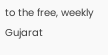to the free, weekly Gujarat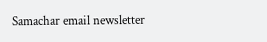Samachar email newsletter